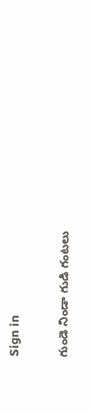Sign in

గుండె నిండా గుడి గంటలు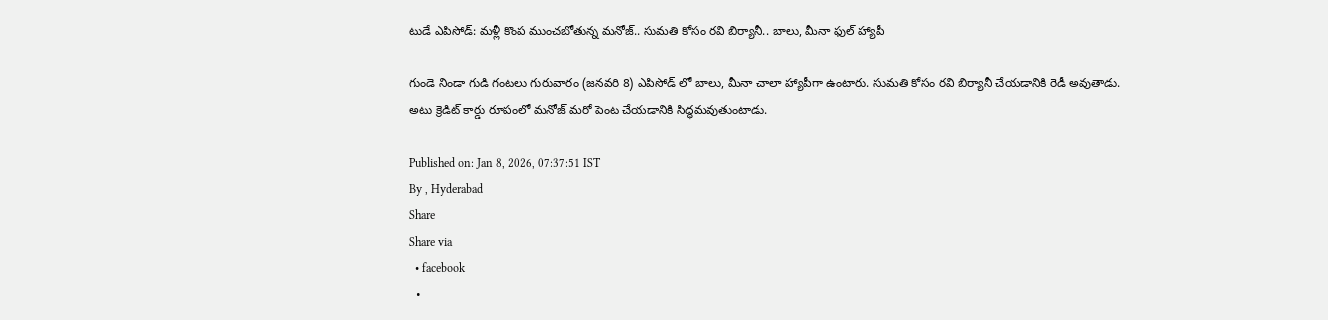టుడే ఎపిసోడ్: మళ్లీ కొంప ముంచబోతున్న మనోజ్.. సుమతి కోసం రవి బిర్యానీ.. బాలు, మీనా ఫుల్ హ్యాపీ

గుండె నిండా గుడి గంటలు గురువారం (జనవరి 8) ఎపిసోడ్ లో బాలు, మీనా చాలా హ్యాపీగా ఉంటారు. సుమతి కోసం రవి బిర్యానీ చేయడానికి రెడీ అవుతాడు. అటు క్రెడిట్ కార్డు రూపంలో మనోజ్ మరో పెంట చేయడానికి సిద్ధమవుతుంటాడు.

Published on: Jan 8, 2026, 07:37:51 IST
By , Hyderabad
Share
Share via
  • facebook
  •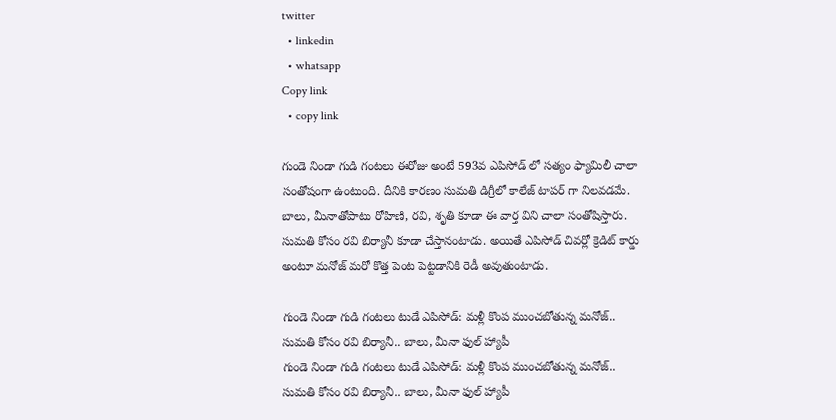twitter
  • linkedin
  • whatsapp
Copy link
  • copy link

గుండె నిండా గుడి గంటలు ఈరోజు అంటే 593వ ఎపిసోడ్ లో సత్యం ఫ్యామిలీ చాలా సంతోషంగా ఉంటుంది. దీనికి కారణం సుమతి డిగ్రీలో కాలేజ్ టాపర్ గా నిలవడమే. బాలు, మీనాతోపాటు రోహిణి, రవి, శృతి కూడా ఈ వార్త విని చాలా సంతోషిస్తారు. సుమతి కోసం రవి బిర్యానీ కూడా చేస్తానంటాడు. అయితే ఎపిసోడ్ చివర్లో క్రెడిట్ కార్డు అంటూ మనోజ్ మరో కొత్త పెంట పెట్టడానికి రెడీ అవుతుంటాడు.

గుండె నిండా గుడి గంటలు టుడే ఎపిసోడ్: మళ్లీ కొంప ముంచబోతున్న మనోజ్.. సుమతి కోసం రవి బిర్యానీ.. బాలు, మీనా ఫుల్ హ్యాపీ
గుండె నిండా గుడి గంటలు టుడే ఎపిసోడ్: మళ్లీ కొంప ముంచబోతున్న మనోజ్.. సుమతి కోసం రవి బిర్యానీ.. బాలు, మీనా ఫుల్ హ్యాపీ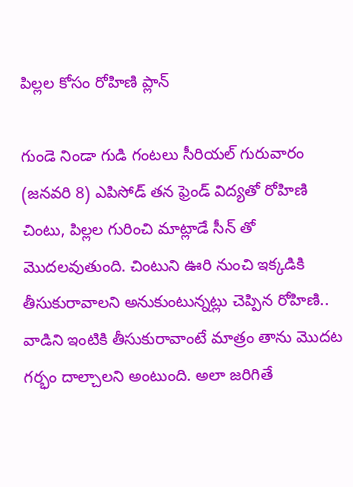పిల్లల కోసం రోహిణి ప్లాన్

గుండె నిండా గుడి గంటలు సీరియల్ గురువారం (జనవరి 8) ఎపిసోడ్ తన ఫ్రెండ్ విద్యతో రోహిణి చింటు, పిల్లల గురించి మాట్లాడే సీన్ తో మొదలవుతుంది. చింటుని ఊరి నుంచి ఇక్కడికి తీసుకురావాలని అనుకుంటున్నట్లు చెప్పిన రోహిణి.. వాడిని ఇంటికి తీసుకురావాంటే మాత్రం తాను మొదట గర్భం దాల్చాలని అంటుంది. అలా జరిగితే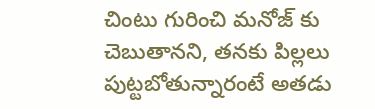చింటు గురించి మనోజ్ కు చెబుతానని, తనకు పిల్లలు పుట్టబోతున్నారంటే అతడు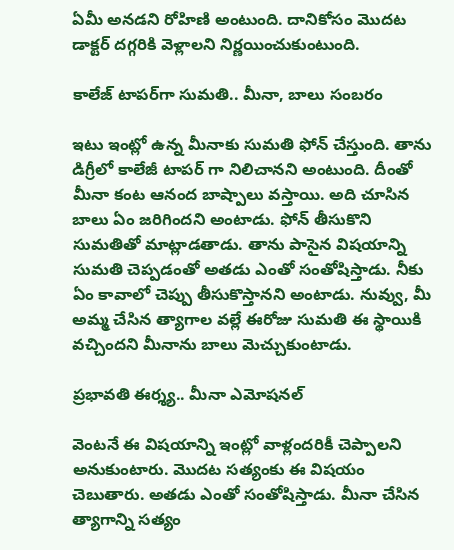ఏమీ అనడని రోహిణి అంటుంది. దానికోసం మొదట డాక్టర్ దగ్గరికి వెళ్లాలని నిర్ణయించుకుంటుంది.

కాలేజ్ టాపర్‌గా సుమతి.. మీనా, బాలు సంబరం

ఇటు ఇంట్లో ఉన్న మీనాకు సుమతి ఫోన్ చేస్తుంది. తాను డిగ్రీలో కాలేజీ టాపర్ గా నిలిచానని అంటుంది. దీంతో మీనా కంట ఆనంద బాష్పాలు వస్తాయి. అది చూసిన బాలు ఏం జరిగిందని అంటాడు. ఫోన్ తీసుకొని సుమతితో మాట్లాడతాడు. తాను పాసైన విషయాన్ని సుమతి చెప్పడంతో అతడు ఎంతో సంతోషిస్తాడు. నీకు ఏం కావాలో చెప్పు తీసుకొస్తానని అంటాడు. నువ్వు, మీ అమ్మ చేసిన త్యాగాల వల్లే ఈరోజు సుమతి ఈ స్థాయికి వచ్చిందని మీనాను బాలు మెచ్చుకుంటాడు.

ప్రభావతి ఈర్శ్య.. మీనా ఎమోషనల్

వెంటనే ఈ విషయాన్ని ఇంట్లో వాళ్లందరికీ చెప్పాలని అనుకుంటారు. మొదట సత్యంకు ఈ విషయం చెబుతారు. అతడు ఎంతో సంతోషిస్తాడు. మీనా చేసిన త్యాగాన్ని సత్యం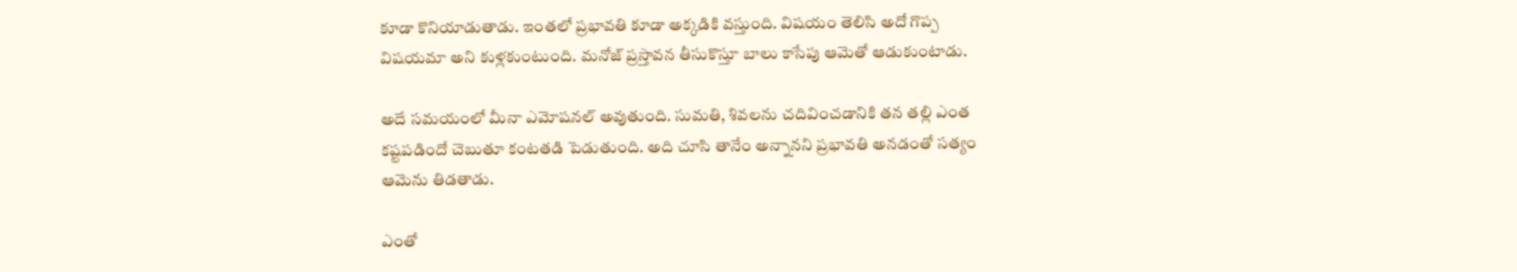కూడా కొనియాడుతాడు. ఇంతలో ప్రభావతి కూడా అక్కడికి వస్తుంది. విషయం తెలిసి అదో గొప్ప విషయమా అని కుళ్లకుంటుంది. మనోజ్ ప్రస్తావన తీసుకొస్తూ బాలు కాసేపు ఆమెతో ఆడుకుంటాడు.

అదే సమయంలో మీనా ఎమోషనల్ అవుతుంది. సుమతి, శివలను చదివించడానికి తన తల్లి ఎంత కష్టపడిందో చెబుతూ కంటతడి పెడుతుంది. అది చూసి తానేం అన్నానని ప్రభావతి అనడంతో సత్యం ఆమెను తిడతాడు.

ఎంతో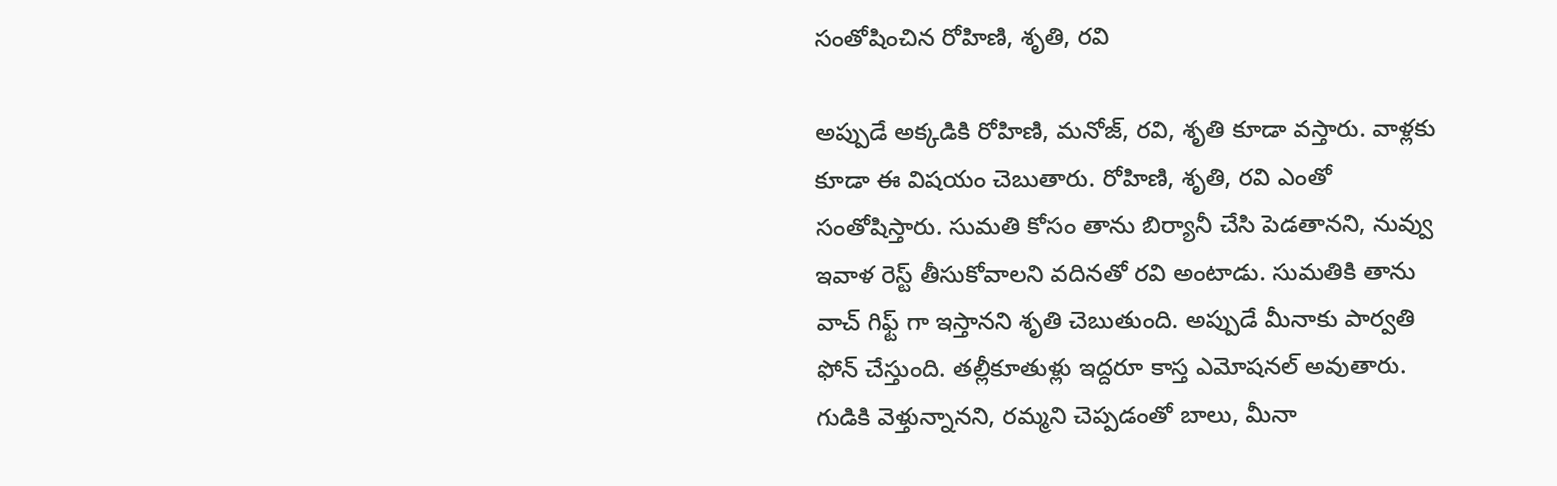సంతోషించిన రోహిణి, శృతి, రవి

అప్పుడే అక్కడికి రోహిణి, మనోజ్, రవి, శృతి కూడా వస్తారు. వాళ్లకు కూడా ఈ విషయం చెబుతారు. రోహిణి, శృతి, రవి ఎంతో సంతోషిస్తారు. సుమతి కోసం తాను బిర్యానీ చేసి పెడతానని, నువ్వు ఇవాళ రెస్ట్ తీసుకోవాలని వదినతో రవి అంటాడు. సుమతికి తాను వాచ్ గిఫ్ట్ గా ఇస్తానని శృతి చెబుతుంది. అప్పుడే మీనాకు పార్వతి ఫోన్ చేస్తుంది. తల్లీకూతుళ్లు ఇద్దరూ కాస్త ఎమోషనల్ అవుతారు. గుడికి వెళ్తున్నానని, రమ్మని చెప్పడంతో బాలు, మీనా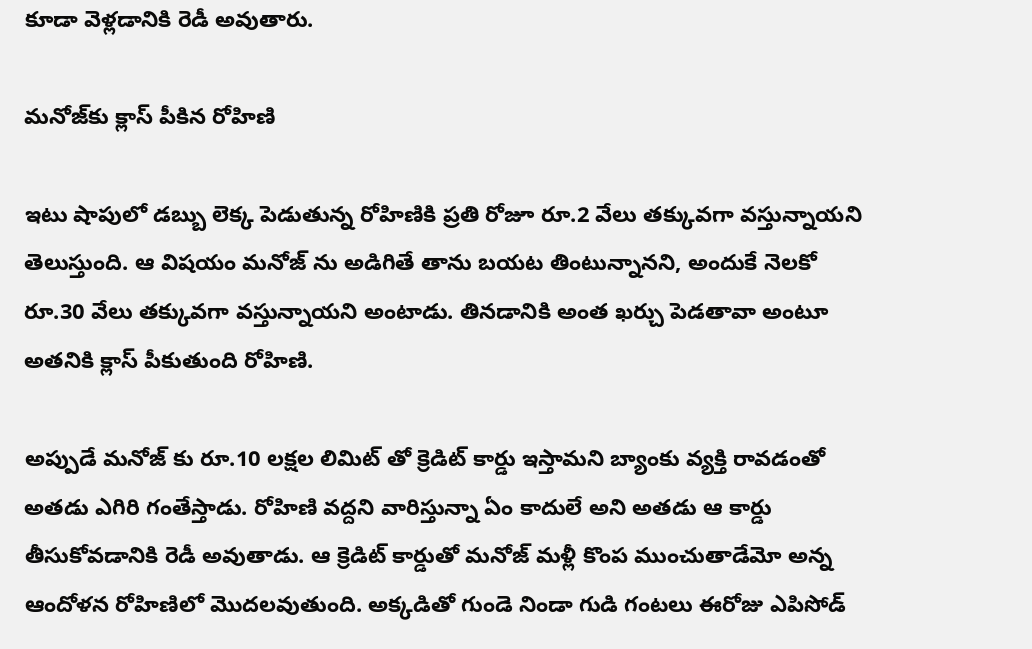కూడా వెళ్లడానికి రెడీ అవుతారు.

మనోజ్‌కు క్లాస్ పీకిన రోహిణి

ఇటు షాపులో డబ్బు లెక్క పెడుతున్న రోహిణికి ప్రతి రోజూ రూ.2 వేలు తక్కువగా వస్తున్నాయని తెలుస్తుంది. ఆ విషయం మనోజ్ ను అడిగితే తాను బయట తింటున్నానని, అందుకే నెలకో రూ.30 వేలు తక్కువగా వస్తున్నాయని అంటాడు. తినడానికి అంత ఖర్చు పెడతావా అంటూ అతనికి క్లాస్ పీకుతుంది రోహిణి.

అప్పుడే మనోజ్ కు రూ.10 లక్షల లిమిట్ తో క్రెడిట్ కార్డు ఇస్తామని బ్యాంకు వ్యక్తి రావడంతో అతడు ఎగిరి గంతేస్తాడు. రోహిణి వద్దని వారిస్తున్నా ఏం కాదులే అని అతడు ఆ కార్డు తీసుకోవడానికి రెడీ అవుతాడు. ఆ క్రెడిట్ కార్డుతో మనోజ్ మళ్లీ కొంప ముంచుతాడేమో అన్న ఆందోళన రోహిణిలో మొదలవుతుంది. అక్కడితో గుండె నిండా గుడి గంటలు ఈరోజు ఎపిసోడ్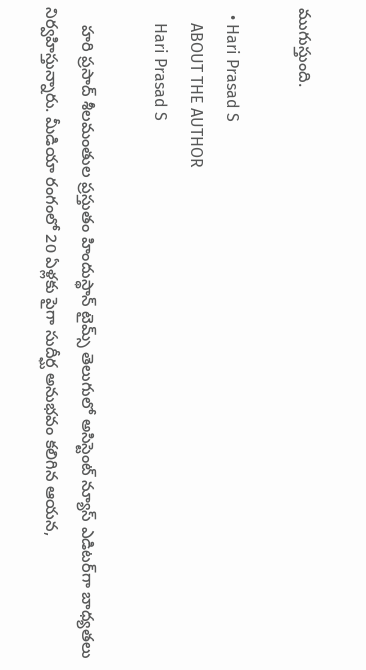ముగుస్తుంది.

  • Hari Prasad S
    ABOUT THE AUTHOR
    Hari Prasad S

    హరి ప్రసాద్ శీలమంతుల ప్రస్తుతం హిందుస్థాన్ టైమ్స్ తెలుగులో అసిస్టెంట్ న్యూస్ ఎడిటర్‌గా బాధ్యతలు నిర్వహిస్తున్నారు. మీడియా రంగంలో 20 ఏళ్లకు పైగా సుదీర్ఘ అనుభవం కలిగిన ఆయన,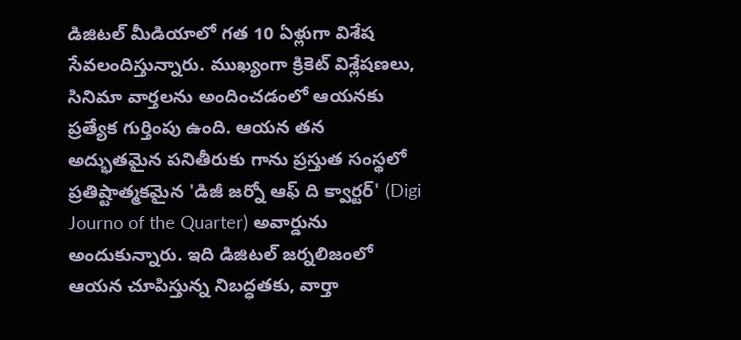డిజిటల్ మీడియాలో గత 10 ఏళ్లుగా విశేష సేవలందిస్తున్నారు. ముఖ్యంగా క్రికెట్ విశ్లేషణలు, సినిమా వార్తలను అందించడంలో ఆయనకు ప్రత్యేక గుర్తింపు ఉంది. ఆయన తన అద్భుతమైన పనితీరుకు గాను ప్రస్తుత సంస్థలో ప్రతిష్టాత్మకమైన 'డిజీ జర్నో ఆఫ్ ది క్వార్టర్' (Digi Journo of the Quarter) అవార్డును అందుకున్నారు. ఇది డిజిటల్ జర్నలిజంలో ఆయన చూపిస్తున్న నిబద్ధతకు, వార్తా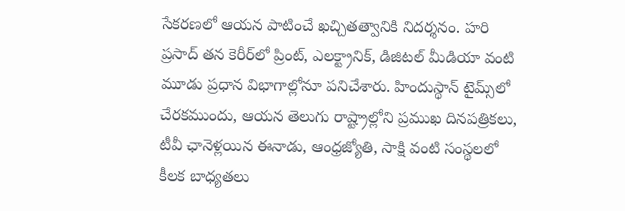సేకరణలో ఆయన పాటించే ఖచ్చితత్వానికి నిదర్శనం. హరి ప్రసాద్ తన కెరీర్‌లో ప్రింట్, ఎలక్ట్రానిక్, డిజిటల్ మీడియా వంటి మూడు ప్రధాన విభాగాల్లోనూ పనిచేశారు. హిందుస్థాన్ టైమ్స్‌లో చేరకముందు, ఆయన తెలుగు రాష్ట్రాల్లోని ప్రముఖ దినపత్రికలు, టీవీ ఛానెళ్లయిన ఈనాడు, ఆంధ్రజ్యోతి, సాక్షి వంటి సంస్థలలో కీలక బాధ్యతలు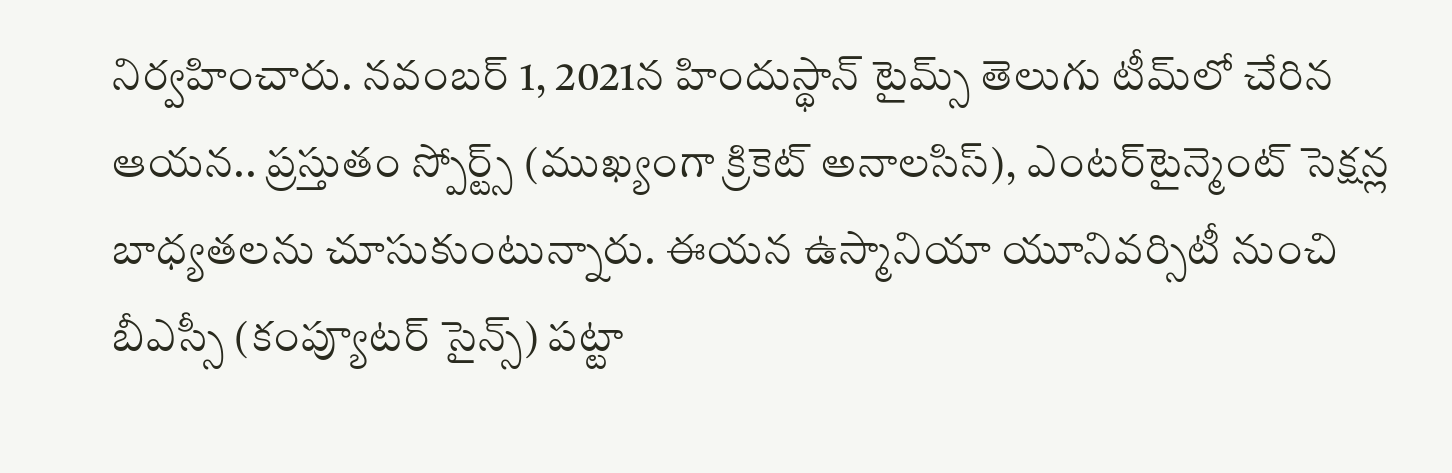నిర్వహించారు. నవంబర్ 1, 2021న హిందుస్థాన్ టైమ్స్ తెలుగు టీమ్‌లో చేరిన ఆయన.. ప్రస్తుతం స్పోర్ట్స్ (ముఖ్యంగా క్రికెట్ అనాలసిస్), ఎంటర్‌టైన్మెంట్ సెక్షన్ల బాధ్యతలను చూసుకుంటున్నారు. ఈయన ఉస్మానియా యూనివర్సిటీ నుంచి బీఎస్సీ (కంప్యూటర్ సైన్స్) పట్టా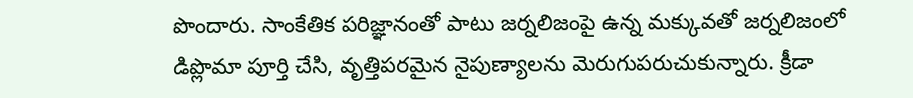పొందారు. సాంకేతిక పరిజ్ఞానంతో పాటు జర్నలిజంపై ఉన్న మక్కువతో జర్నలిజంలో డిప్లొమా పూర్తి చేసి, వృత్తిపరమైన నైపుణ్యాలను మెరుగుపరుచుకున్నారు. క్రీడా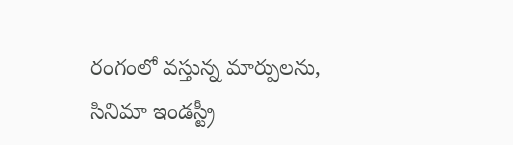రంగంలో వస్తున్న మార్పులను, సినిమా ఇండస్ట్రీ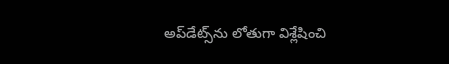అప్‌డేట్స్‌ను లోతుగా విశ్లేషించి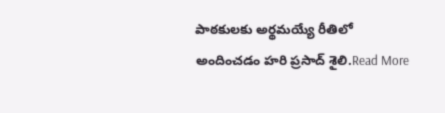పాఠకులకు అర్థమయ్యే రీతిలో అందించడం హరి ప్రసాద్ శైలి.Read More